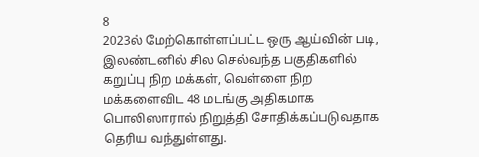8
2023ல் மேற்கொள்ளப்பட்ட ஒரு ஆய்வின் படி, இலண்டனில் சில செல்வந்த பகுதிகளில் கறுப்பு நிற மக்கள், வெள்ளை நிற மக்களைவிட 48 மடங்கு அதிகமாக பொலிஸாரால் நிறுத்தி சோதிக்கப்படுவதாக தெரிய வந்துள்ளது.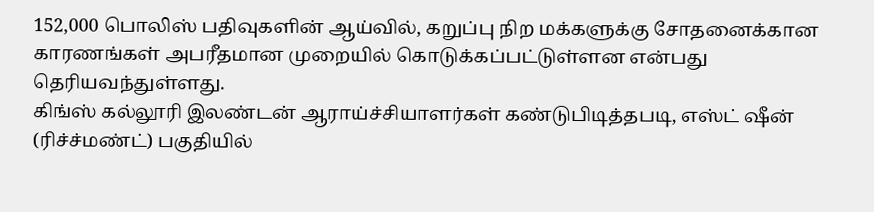152,000 பொலிஸ் பதிவுகளின் ஆய்வில், கறுப்பு நிற மக்களுக்கு சோதனைக்கான காரணங்கள் அபரீதமான முறையில் கொடுக்கப்பட்டுள்ளன என்பது தெரியவந்துள்ளது.
கிங்ஸ் கல்லூரி இலண்டன் ஆராய்ச்சியாளர்கள் கண்டுபிடித்தபடி, எஸ்ட் ஷீன் (ரிச்ச்மண்ட்) பகுதியில்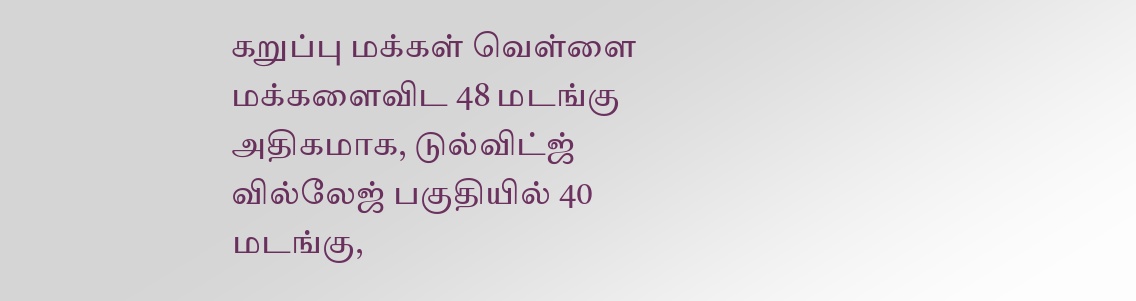கறுப்பு மக்கள் வெள்ளை மக்களைவிட 48 மடங்கு அதிகமாக, டுல்விட்ஜ் வில்லேஜ் பகுதியில் 40 மடங்கு,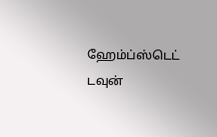ஹேம்ப்ஸ்டெட் டவுன்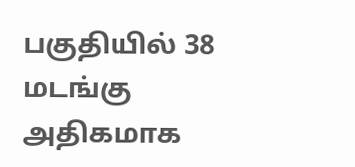பகுதியில் 38 மடங்கு அதிகமாக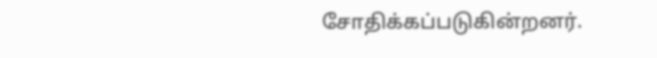சோதிக்கப்படுகின்றனர்.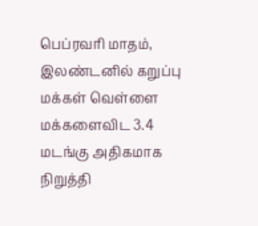பெப்ரவரி மாதம், இலண்டனில் கறுப்பு மக்கள் வெள்ளை மக்களைவிட 3.4 மடங்கு அதிகமாக நிறுத்தி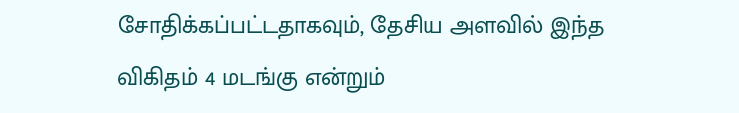சோதிக்கப்பட்டதாகவும், தேசிய அளவில் இந்த விகிதம் 4 மடங்கு என்றும்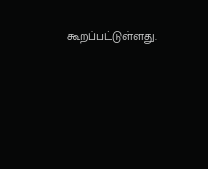கூறப்பட்டுள்ளது.